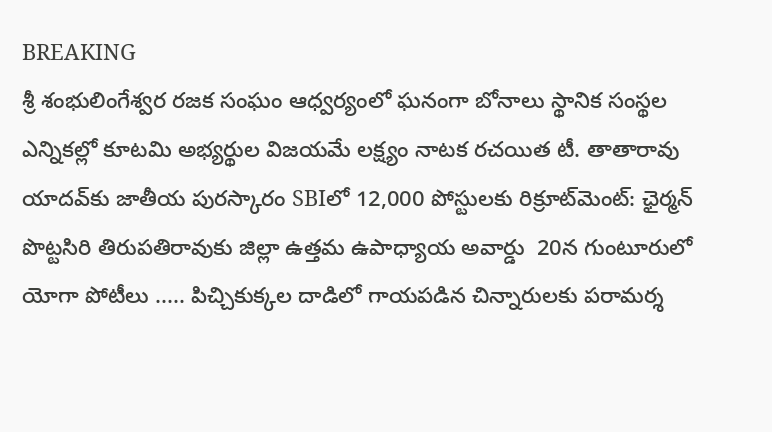BREAKING
శ్రీ శంభులింగేశ్వర రజక సంఘం ఆధ్వర్యంలో ఘనంగా బోనాలు స్థానిక సంస్థల ఎన్నికల్లో కూటమి అభ్యర్థుల విజయమే లక్ష్యం నాటక రచయిత టీ. తాతారావు యాదవ్‌కు జాతీయ పురస్కారం SBIలో 12,000 పోస్టులకు రిక్రూట్‌మెంట్: ఛైర్మన్ పొట్టసిరి తిరుపతిరావుకు జిల్లా ఉత్తమ ఉపాధ్యాయ అవార్డు  20న గుంటూరులో యోగా పోటీలు ..... పిచ్చికుక్కల దాడిలో గాయపడిన చిన్నారులకు పరామర్శ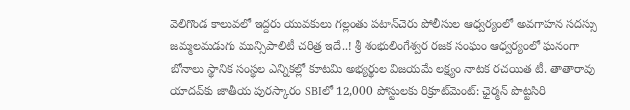వెలిగొండ కాలువలో ఇద్దరు యువకులు గల్లంతు పటాన్‌చెరు పోలీసుల ఆధ్వర్యంలో అవగాహన సదస్సు జమ్మలమడుగు మున్సిపాలిటీ చరిత్ర ఇదే..! శ్రీ శంభులింగేశ్వర రజక సంఘం ఆధ్వర్యంలో ఘనంగా బోనాలు స్థానిక సంస్థల ఎన్నికల్లో కూటమి అభ్యర్థుల విజయమే లక్ష్యం నాటక రచయిత టీ. తాతారావు యాదవ్‌కు జాతీయ పురస్కారం SBIలో 12,000 పోస్టులకు రిక్రూట్‌మెంట్: ఛైర్మన్ పొట్టసిరి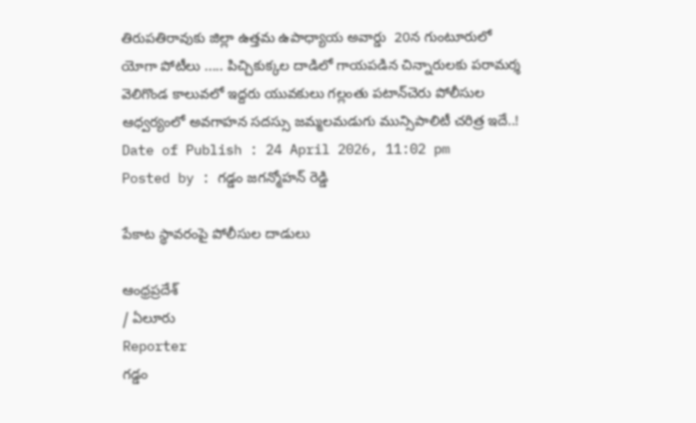తిరుపతిరావుకు జిల్లా ఉత్తమ ఉపాధ్యాయ అవార్డు  20న గుంటూరులో యోగా పోటీలు ..... పిచ్చికుక్కల దాడిలో గాయపడిన చిన్నారులకు పరామర్శ వెలిగొండ కాలువలో ఇద్దరు యువకులు గల్లంతు పటాన్‌చెరు పోలీసుల ఆధ్వర్యంలో అవగాహన సదస్సు జమ్మలమడుగు మున్సిపాలిటీ చరిత్ర ఇదే..!
Date of Publish : 24 April 2026, 11:02 pm
Posted by : గడ్డం జగన్మోహన్ రెడ్డి

పేకాట స్థావరంపై పోలీసుల దాడులు

ఆంధ్రప్రదేశ్
/ ఏలూరు
Reporter
గడ్డం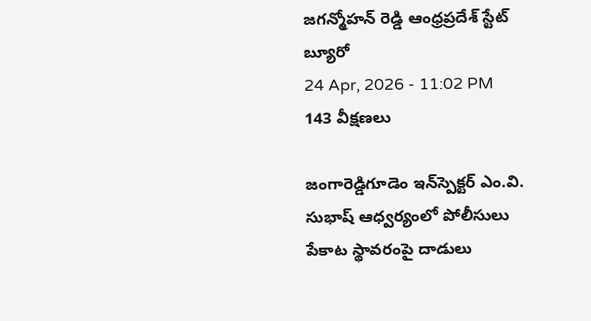జగన్మోహన్ రెడ్డి ఆంధ్రప్రదేశ్ స్టేట్ బ్యూరో
24 Apr, 2026 - 11:02 PM
143 వీక్షణలు

జంగారెడ్డిగూడెం ఇన్‌స్పెక్టర్ ఎం.వి. సుభాష్ ఆధ్వర్యంలో పోలీసులు పేకాట స్థావరంపై దాడులు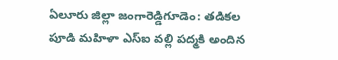ఏలూరు జిల్లా జంగారెడ్డిగూడెం: తడికల పూడి మహిళా ఎస్‌ఐ వల్లి పద్మకి అందిన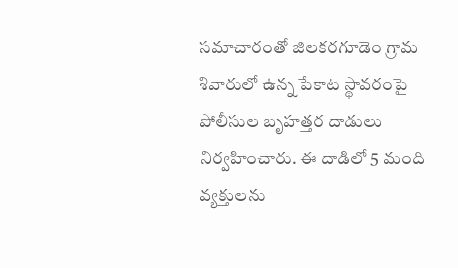సమాచారంతో జిలకరగూడెం గ్రామ శివారులో ఉన్న పేకాట స్థావరంపై పోలీసుల బృహత్తర దాడులు నిర్వహించారు. ఈ దాడిలో 5 మంది వ్యక్తులను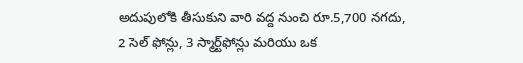అదుపులోకి తీసుకుని వారి వద్ద నుంచి రూ.5,700 నగదు, 2 సెల్ ఫోన్లు, 3 స్మార్ట్‌ఫోన్లు మరియు ఒక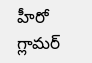హీరో గ్లామర్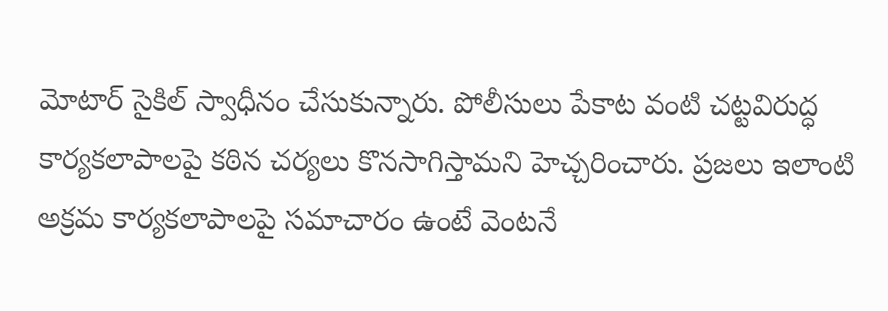మోటార్ సైకిల్ స్వాధీనం చేసుకున్నారు. పోలీసులు పేకాట వంటి చట్టవిరుద్ధ కార్యకలాపాలపై కఠిన చర్యలు కొనసాగిస్తామని హెచ్చరించారు. ప్రజలు ఇలాంటి అక్రమ కార్యకలాపాలపై సమాచారం ఉంటే వెంటనే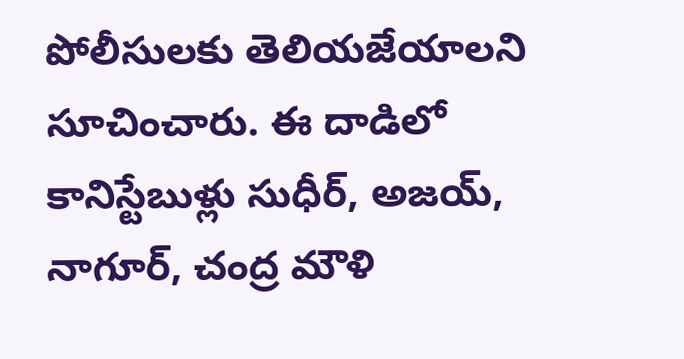పోలీసులకు తెలియజేయాలని సూచించారు. ఈ దాడిలో కానిస్టేబుళ్లు సుధీర్, అజయ్, నాగూర్, చంద్ర మౌళి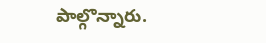పాల్గొన్నారు.